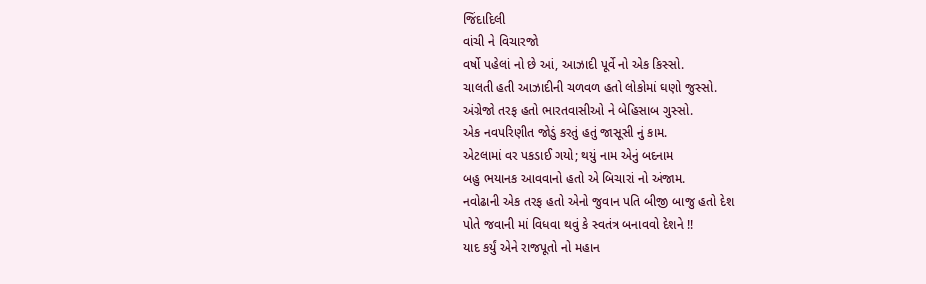જિંદાદિલી
વાંચી ને વિચારજો
વર્ષો પહેલાં નો છે આં, આઝાદી પૂર્વે નો એક કિસ્સો.
ચાલતી હતી આઝાદીની ચળવળ હતો લોકોમાં ઘણો જુસ્સો.
અંગ્રેજો તરફ હતો ભારતવાસીઓ ને બેહિસાબ ગુસ્સો.
એક નવપરિણીત જોડું કરતું હતું જાસૂસી નું કામ.
એટલામાં વર પકડાઈ ગયો; થયું નામ એનું બદનામ
બહુ ભયાનક આવવાનો હતો એ બિચારાં નો અંજામ.
નવોઢાની એક તરફ હતો એનો જુવાન પતિ બીજી બાજુ હતો દેશ
પોતે જવાની માં વિધવા થવું કે સ્વતંત્ર બનાવવો દેશને !!
યાદ કર્યું એને રાજપૂતો નો મહાન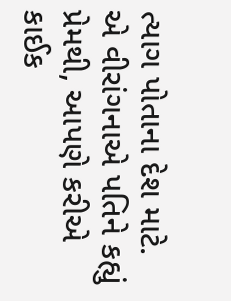ત્યાગ પોતાના દેશ માટે.
એ વીરાંગનાએ પતિને કહ્યું પ્રેમથી, આપણે કરીએ કાઈક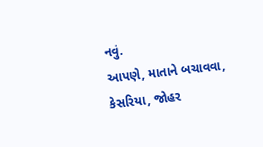નવું.
આપણે, માતાને બચાવવા, કેસરિયા, જોહર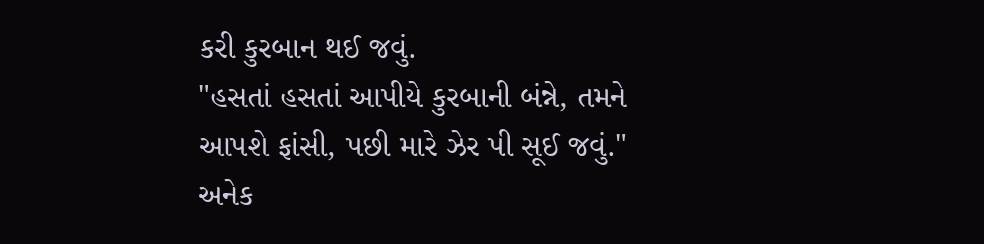કરી કુરબાન થઈ જવું.
"હસતાં હસતાં આપીયે કુરબાની બંન્ને, તમને આપશે ફાંસી, પછી મારે ઝેર પી સૂઈ જવું."
અનેક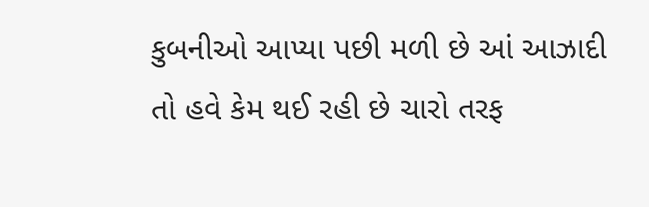કુબનીઓ આપ્યા પછી મળી છે આં આઝાદી
તો હવે કેમ થઈ રહી છે ચારો તરફ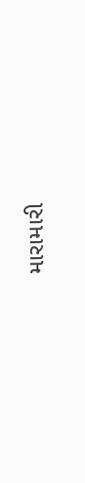મારામારી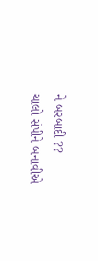ને બરબાદી ??
ચાલો સંપીને બનાવીએ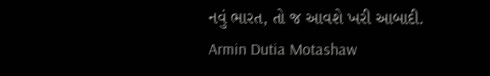નવું ભારત, તો જ આવશે ખરી આબાદી.
Armin Dutia Motashaw